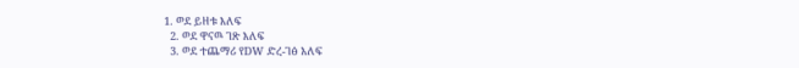1. ወደ ይዘቱ እለፍ
  2. ወደ ዋናዉ ገጽ እለፍ
  3. ወደ ተጨማሪ የDW ድረ-ገፅ እለፍ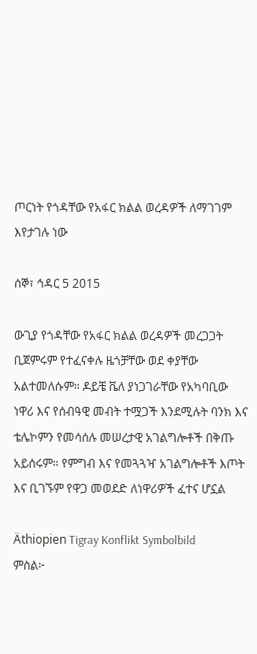ጦርነት የጎዳቸው የአፋር ክልል ወረዳዎች ለማገገም እየታገሉ ነው

ሰኞ፣ ኅዳር 5 2015

ውጊያ የጎዳቸው የአፋር ክልል ወረዳዎች መረጋጋት ቢጀምሩም የተፈናቀሉ ዜጎቻቸው ወደ ቀያቸው አልተመለሱም። ዶይቼ ቬለ ያነጋገራቸው የአካባቢው ነዋሪ እና የሰብዓዊ መብት ተሟጋች እንደሚሉት ባንክ እና ቴሌኮምን የመሳሰሉ መሠረታዊ አገልግሎቶች በቅጡ አይሰሩም። የምግብ እና የመጓጓዣ አገልግሎቶች እጦት እና ቢገኙም የዋጋ መወደድ ለነዋሪዎች ፈተና ሆኗል

Äthiopien Tigray Konflikt Symbolbild
ምስል፦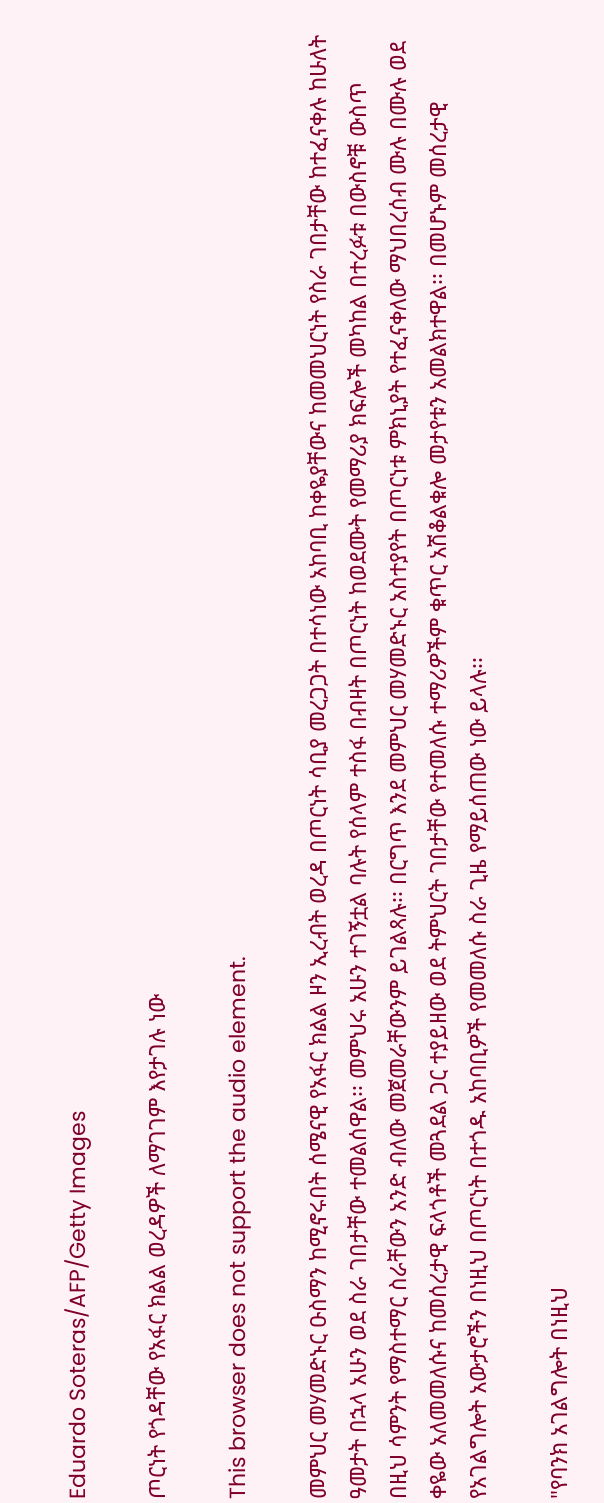Eduardo Soteras/AFP/Getty Images

ጦርነት የጎዳቸው የአፋር ክልል ወረዳዎች ለማገገም እየታገሉ ነው

This browser does not support the audio element.

መምህር መሃመድኑር ዑስማን ከሚኖሩበት ሰሜናዊ የአፋር ክልል ዞን ኢረብት ወረዳ በጦርነት ሳቢያ መረጋጋት በተሳነው አከባቢ ከቀዬያቸውና ከመመህርነት የስራ ገበታቸው ከተፈናቀሉ ከሁለት ዓመታት በኋላ አሁን ወደ ስራ ገበታቸው ተመልሰዋል፡፡ መምህሩ አሁን ተገኝቷል ባሉት የሰላም ተስፋ በብዛት በጦርነት ከወደሙት የመማሪያ ክፍሎች መካከል በተረፉቱ በውስኖቹ ውስጥ በዚህ ሳምንት የማስተማር ስራቸውን አንድ ብለው መጀመራቸውንም ይገልጻሉ፡፡ በርግጥ እንደ መምህር መሃመድኑር አስተያየት በጦርነቱ ምክኒያት የተፈናቀለው ማህበረሰብ ሙሉ በሙሉ ወደ ቀዬው አለመመለሱና ከመሰረታዊ ፍላጎቶች መጓደል ጋር ተያይዘው ወደ ትምህርት ገበታቸው የተመለሱ ተማሪዎችም ቁጥር አሽቆልቁሎ መታየቱን አመልክተዋል፡፡ በመሆኑም መሰረታዊ የአገልግሎት አውታሮችን በነዚህ በጦርነት በተጎዱ አከባቢዎች የመመለሱ ስራ ጊዜ የማይሰጠው ነው ይላሉ፡፡

"የባንክ አገልግሎት በነዚህ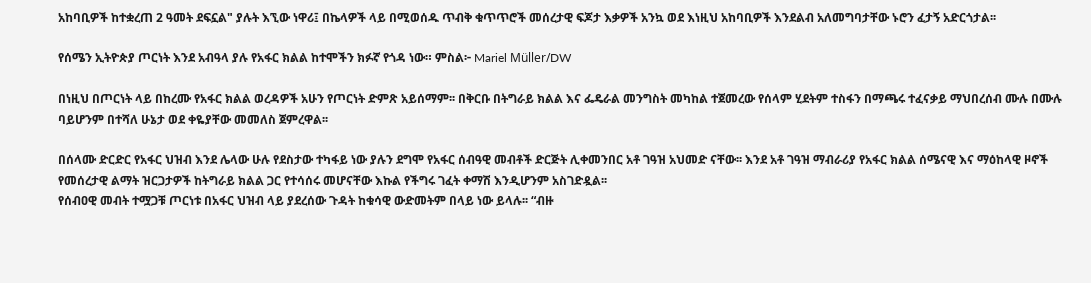አከባቢዎች ከተቋረጠ 2 ዓመት ደፍኗል" ያሉት እኚው ነዋሪ፤ በኬላዎች ላይ በሚወሰዱ ጥብቅ ቁጥጥሮች መሰረታዊ ፍጆታ እቃዎች አንኳ ወደ እነዚህ አከባቢዎች እንደልብ አለመግባታቸው ኑሮን ፈታኝ አድርጎታል፡፡

የሰሜን ኢትዮጵያ ጦርነት እንደ አብዓላ ያሉ የአፋር ክልል ከተሞችን ክፉኛ የጎዳ ነው። ምስል፦ Mariel Müller/DW

በነዚህ በጦርነት ላይ በከረሙ የአፋር ክልል ወረዳዎች አሁን የጦርነት ድምጽ አይሰማም፡፡ በቅርቡ በትግራይ ክልል እና ፌዴራል መንግስት መካከል ተጀመረው የሰላም ሂደትም ተስፋን በማጫሩ ተፈናቃይ ማህበረሰብ ሙሉ በሙሉ ባይሆንም በተሻለ ሁኔታ ወደ ቀዬያቸው መመለስ ጀምረዋል፡፡

በሰላሙ ድርድር የአፋር ህዝብ እንደ ሌላው ሁሉ የደስታው ተካፋይ ነው ያሉን ደግሞ የአፋር ሰብዓዊ መብቶች ድርጅት ሊቀመንበር አቶ ገዓዝ አህመድ ናቸው፡፡ እንደ አቶ ገዓዝ ማብራሪያ የአፋር ክልል ሰሜናዊ እና ማዕከላዊ ዞኖች የመሰረታዊ ልማት ዝርጋታዎች ከትግራይ ክልል ጋር የተሳሰሩ መሆናቸው እኩል የችግሩ ገፈት ቀማሽ እንዲሆንም አስገድዷል፡፡
የሰብዐዊ መብት ተሟጋቹ ጦርነቱ በአፋር ህዝብ ላይ ያደረሰው ጉዳት ከቁሳዊ ውድመትም በላይ ነው ይላሉ፡፡ “ብዙ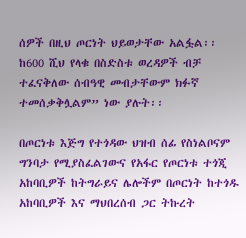ሰዎች በዚህ ጦርነት ህይወታቸው አልፏል፡፡ ከ600 ሺህ የላቁ በስድስቱ ወረዳዎች ብቻ ተፈናቅለው ሰብዓዊ መብታቸውም ክፉኛ ተመሰቃቅሏልም” ነው ያሉት፡፡

በጦርነቱ እጅግ የተጎዳው ህዝብ ሰፊ የስነልቦናም ግንባታ የሚያስፈልገውና የአፋር የጦርነቱ ተጎጂ አከባቢዎች ከትግራይና ሌሎችም በጦርነት ከተጎዱ አከባቢዎች እና ማህበረሰብ ጋር ትኩረት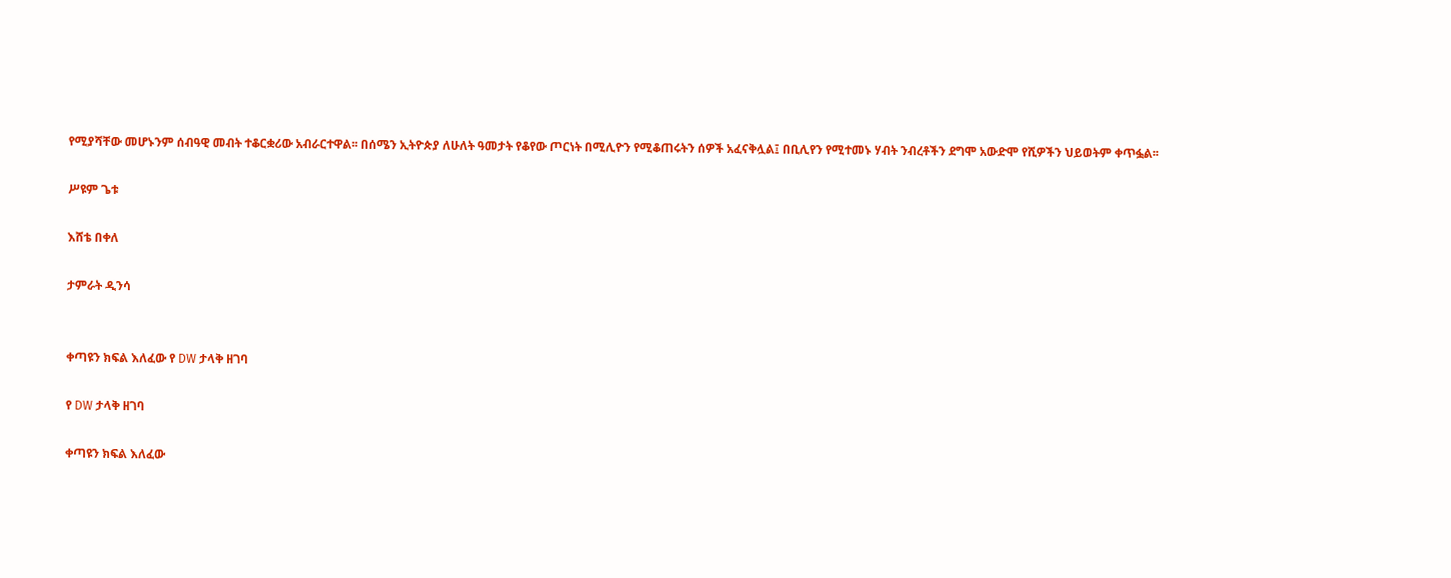የሚያሻቸው መሆኑንም ሰብዓዊ መብት ተቆርቋሪው አብራርተዋል፡፡ በሰሜን ኢትዮጵያ ለሁለት ዓመታት የቆየው ጦርነት በሚሊዮን የሚቆጠሩትን ሰዎች አፈናቅሏል፤ በቢሊየን የሚተመኑ ሃብት ንብረቶችን ደግሞ አውድሞ የሺዎችን ህይወትም ቀጥፏል፡፡

ሥዩም ጌቱ

እሸቴ በቀለ

ታምራት ዲንሳ


ቀጣዩን ክፍል እለፈው የ DW ታላቅ ዘገባ

የ DW ታላቅ ዘገባ

ቀጣዩን ክፍል እለፈው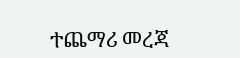ተጨማሪ መረጃ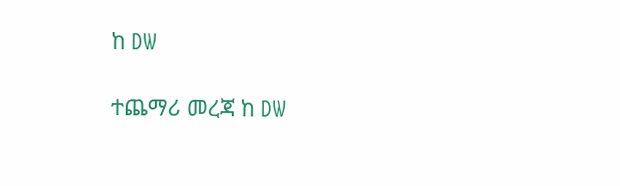ከ DW

ተጨማሪ መረጃ ከ DW